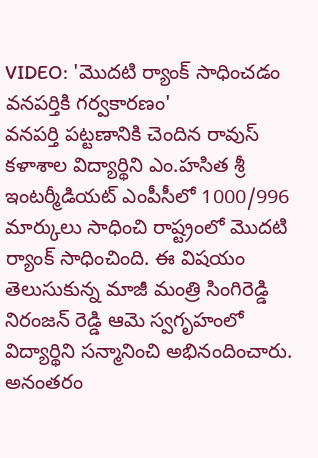VIDEO: 'మొదటి ర్యాంక్ సాధించడం వనపర్తికి గర్వకారణం'
వనపర్తి పట్టణానికి చెందిన రావుస్ కళాశాల విద్యార్థిని ఎం.హసిత శ్రీ ఇంటర్మీడియట్ ఎంపీసీలో 1000/996 మార్కులు సాధించి రాష్ట్రంలో మొదటి ర్యాంక్ సాధించింది. ఈ విషయం తెలుసుకున్న మాజీ మంత్రి సింగిరెడ్డి నిరంజన్ రెడ్డి ఆమె స్వగృహంలో విద్యార్థిని సన్మానించి అభినందించారు. అనంతరం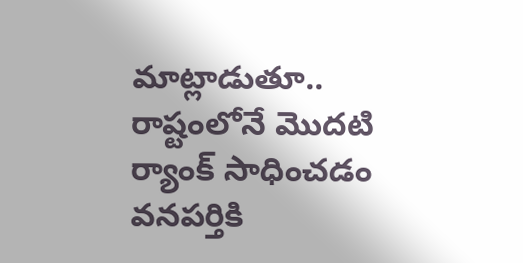మాట్లాడుతూ.. రాష్టంలోనే మొదటి ర్యాంక్ సాధించడం వనపర్తికి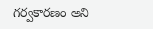గర్వకారణం అని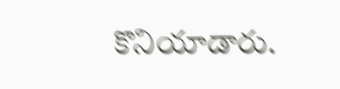కొనియాడారు.